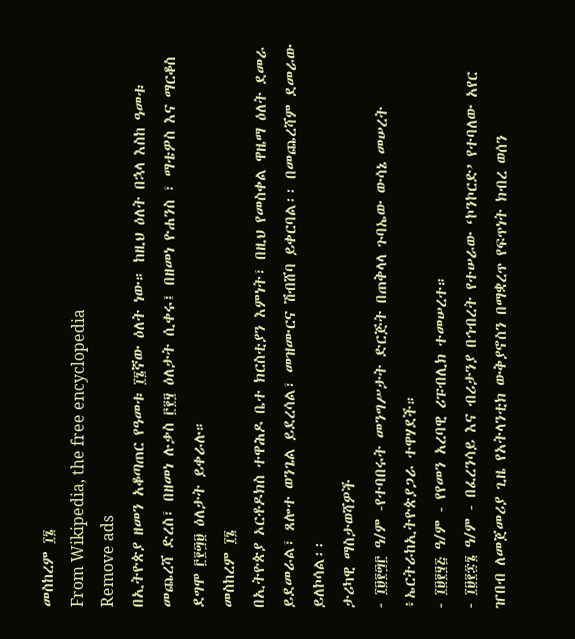መስከረም ፲፮
From Wikipedia, the free encyclopedia
Remove ads
በኢትዮጵያ ዘመን አቆጣጠር የዓመቱ ፲፮ኛው ዕለት ነው። ከዚህ ዕለት በኋላ እስከ ዓመቱ መጨረሻ ድረስ፣ በዘመነ ሉቃስ ፫፻፶ ዕለታት ሲቀሩ፤ በዘመነ ዮሐንስ ፣ ማቴዎስ እና ማርቆስ ደግሞ ፫፻፵፱ ዕለታት ይቀራሉ።
መስከረም ፲፮
በኢትዮጵያ ኦርቶዶክስ ተዋሕዶ ቤተ ክርስቲያን እምነት፣ በዚህ የመስቀል ዋዜማ ዕለት ደመራ ይደመራል፣ ጸሎተ ወንጌል ይደረሳል፣ መዝሙርና ሽብሸባ ይቀርባል፡፡ በመጨረሻም ደመራው ይለኮሳል፡፡
ታሪካዊ ማስታወሻዎች
- ፲፱፻፵፫ ዓ/ም -የተባበሩት መንግሥታት ድርጅት በጠቅላላ ጉባኤው ውሳኔ መሠረት ፥ኤርትራከኢትዮጵያጋራ ተዋሃደች።
- ፲፱፻፶፭ ዓ/ም - የየመን አረባዊ ሪፑብሊክ ተመሠረተ።
- ፲፱፻፷፮ ዓ/ም - በፈረንሳይ እና ብሪታንያ በኅብረት የተሠራው ‘ኮንኮርድ’ የተባለው አየር ዠበብ ለመጀመሪያ ጊዜ የአትላንቲክ ውቅያኖስን በማቋረጥ የፍጥነት ክብረ ወሰን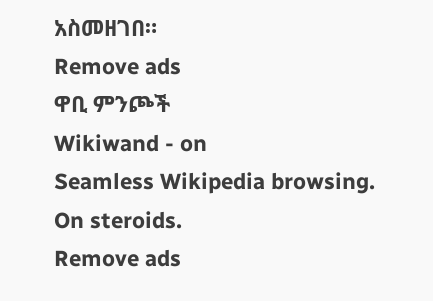አስመዘገበ።
Remove ads
ዋቢ ምንጮች
Wikiwand - on
Seamless Wikipedia browsing. On steroids.
Remove ads